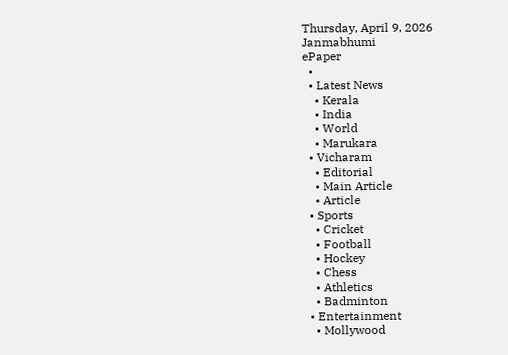Thursday, April 9, 2026
Janmabhumi
ePaper
  •
  • Latest News
    • Kerala
    • India
    • World
    • Marukara
  • Vicharam
    • Editorial
    • Main Article
    • Article
  • Sports
    • Cricket
    • Football
    • Hockey
    • Chess
    • Athletics
    • Badminton
  • Entertainment
    • Mollywood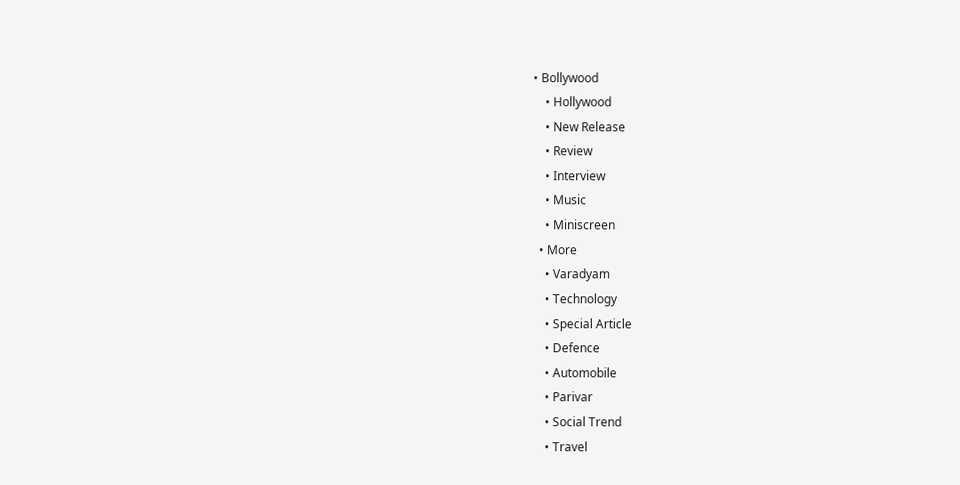• Bollywood
    • Hollywood
    • New Release
    • Review
    • Interview
    • Music
    • Miniscreen
  • More
    • Varadyam
    • Technology
    • Special Article
    • Defence
    • Automobile
    • Parivar
    • Social Trend
    • Travel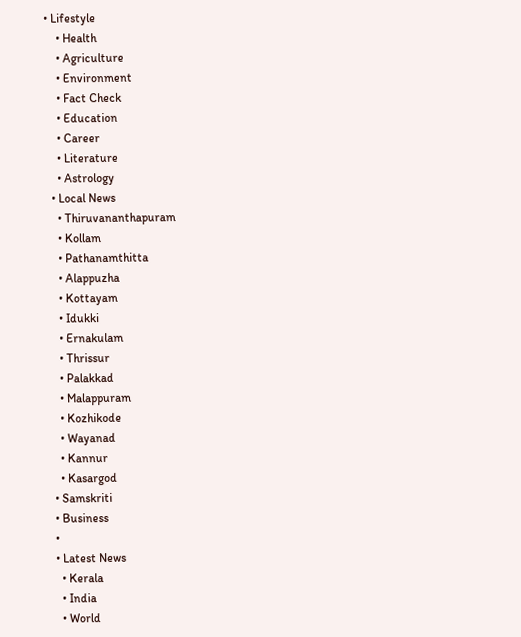• Lifestyle
    • Health
    • Agriculture
    • Environment
    • Fact Check
    • Education
    • Career
    • Literature
    • Astrology
  • Local News
    • Thiruvananthapuram
    • Kollam
    • Pathanamthitta
    • Alappuzha
    • Kottayam
    • Idukki
    • Ernakulam
    • Thrissur
    • Palakkad
    • Malappuram
    • Kozhikode
    • Wayanad
    • Kannur
    • Kasargod
  • Samskriti
  • Business
  •
  • Latest News
    • Kerala
    • India
    • World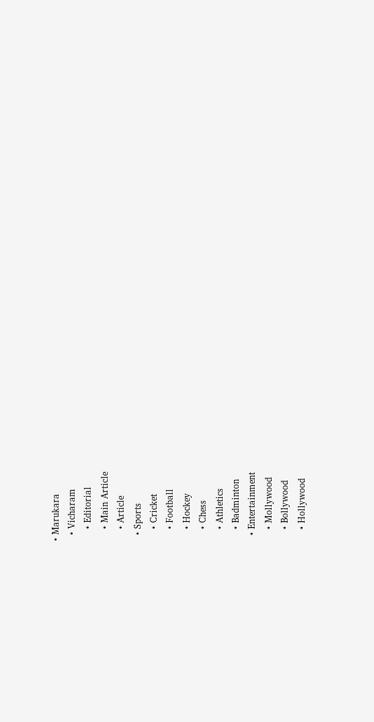• Marukara
  • Vicharam
    • Editorial
    • Main Article
    • Article
  • Sports
    • Cricket
    • Football
    • Hockey
    • Chess
    • Athletics
    • Badminton
  • Entertainment
    • Mollywood
    • Bollywood
    • Hollywood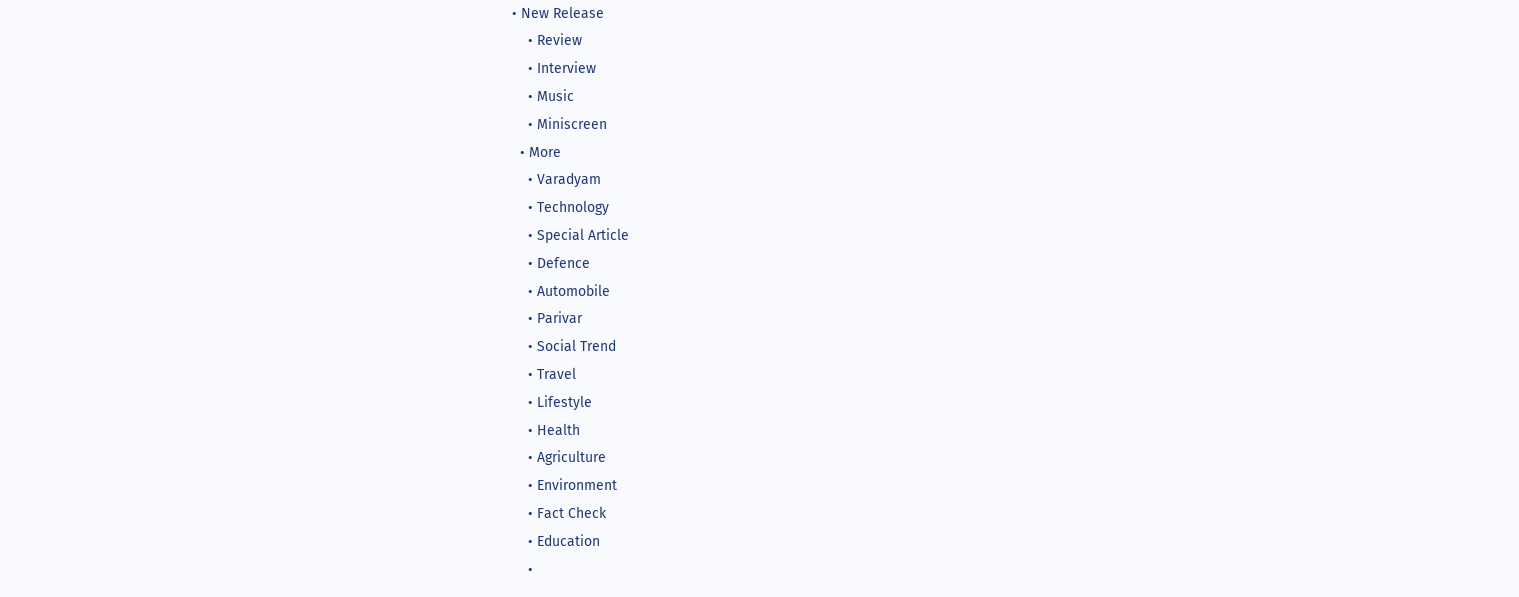• New Release
    • Review
    • Interview
    • Music
    • Miniscreen
  • More
    • Varadyam
    • Technology
    • Special Article
    • Defence
    • Automobile
    • Parivar
    • Social Trend
    • Travel
    • Lifestyle
    • Health
    • Agriculture
    • Environment
    • Fact Check
    • Education
    •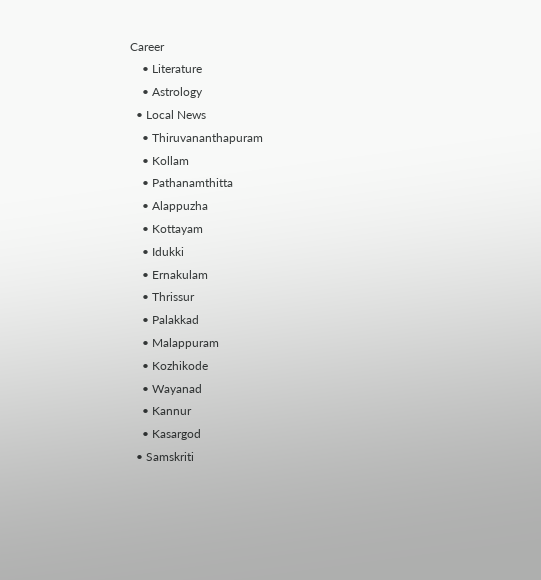Career
    • Literature
    • Astrology
  • Local News
    • Thiruvananthapuram
    • Kollam
    • Pathanamthitta
    • Alappuzha
    • Kottayam
    • Idukki
    • Ernakulam
    • Thrissur
    • Palakkad
    • Malappuram
    • Kozhikode
    • Wayanad
    • Kannur
    • Kasargod
  • Samskriti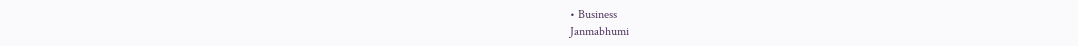• Business
Janmabhumi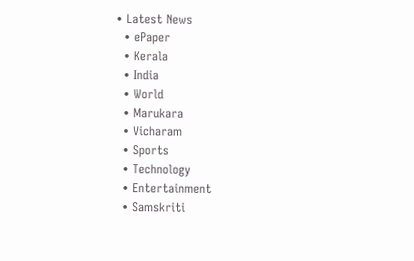• Latest News
  • ePaper
  • Kerala
  • India
  • World
  • Marukara
  • Vicharam
  • Sports
  • Technology
  • Entertainment
  • Samskriti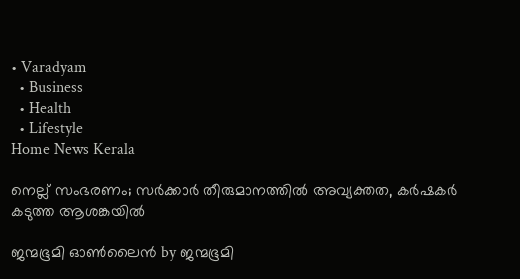• Varadyam
  • Business
  • Health
  • Lifestyle
Home News Kerala

നെല്ല് സംഭരണം; സര്‍ക്കാര്‍ തീരുമാനത്തില്‍ അവ്യക്തത, കര്‍ഷകര്‍ കടുത്ത ആശങ്കയില്‍

ജന്മഭൂമി ഓണ്‍ലൈന്‍ by ജന്മഭൂമി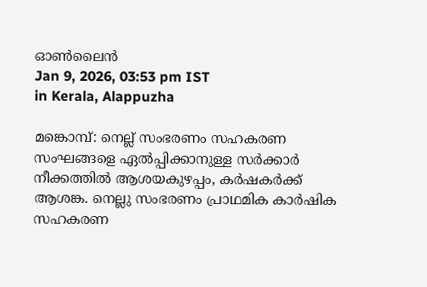ഓണ്‍ലൈന്‍
Jan 9, 2026, 03:53 pm IST
in Kerala, Alappuzha

മങ്കൊമ്പ്: നെല്ല് സംഭരണം സഹകരണ സംഘങ്ങളെ ഏല്‍പ്പിക്കാനുള്ള സര്‍ക്കാര്‍ നീക്കത്തില്‍ ആശയകുഴപ്പം, കര്‍ഷകര്‍ക്ക് ആശങ്ക. നെല്ലു സംഭരണം പ്രാഥമിക കാര്‍ഷിക സഹകരണ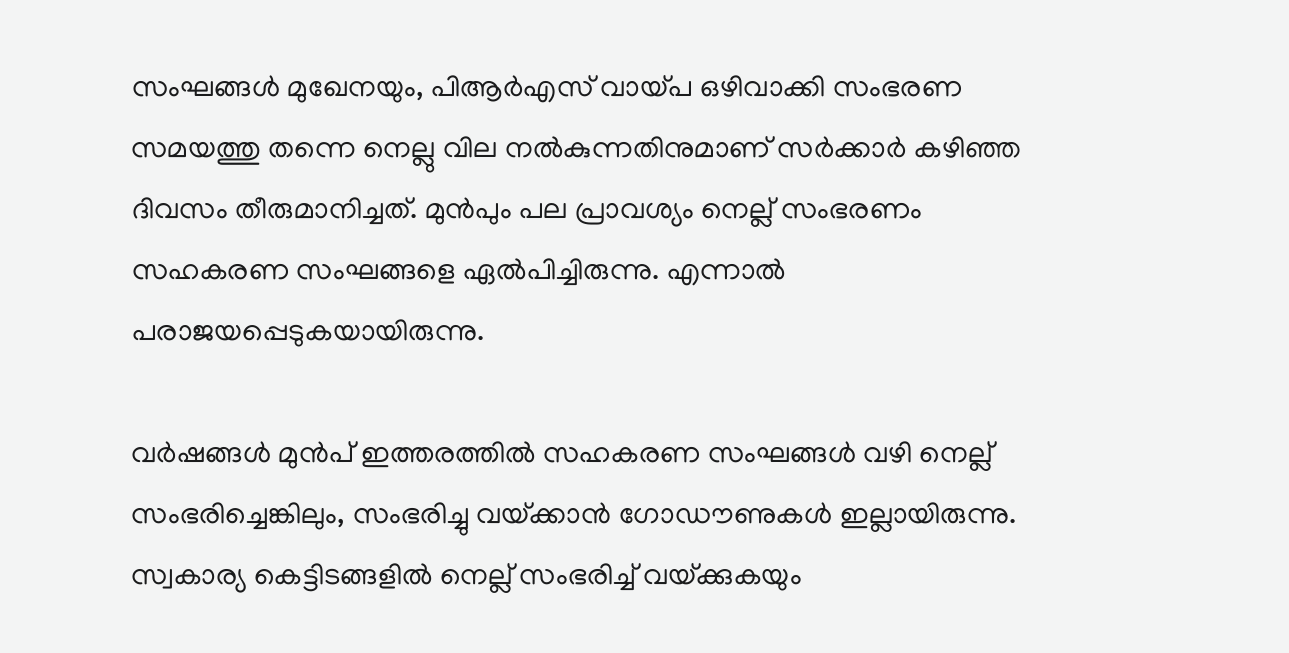സംഘങ്ങള്‍ മുഖേനയും, പിആര്‍എസ് വായ്‌പ ഒഴിവാക്കി സംഭരണ സമയത്തു തന്നെ നെല്ലു വില നല്‍കുന്നതിനുമാണ് സര്‍ക്കാര്‍ കഴിഞ്ഞ ദിവസം തീരുമാനിച്ചത്. മുന്‍പും പല പ്രാവശ്യം നെല്ല് സംഭരണം സഹകരണ സംഘങ്ങളെ ഏല്‍പിച്ചിരുന്നു. എന്നാല്‍ പരാജയപ്പെടുകയായിരുന്നു.

വര്‍ഷങ്ങള്‍ മുന്‍പ് ഇത്തരത്തില്‍ സഹകരണ സംഘങ്ങള്‍ വഴി നെല്ല് സംഭരിച്ചെങ്കിലും, സംഭരിച്ചു വയ്‌ക്കാന്‍ ഗോഡൗണുകള്‍ ഇല്ലായിരുന്നു. സ്വകാര്യ കെട്ടിടങ്ങളില്‍ നെല്ല് സംഭരിച്ച് വയ്‌ക്കുകയും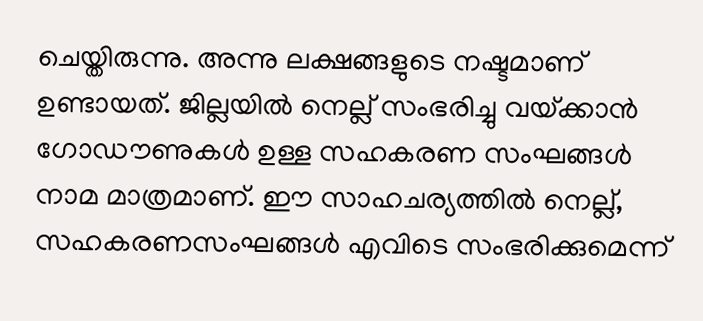ചെയ്തിരുന്നു. അന്നു ലക്ഷങ്ങളുടെ നഷ്ടമാണ് ഉണ്ടായത്. ജില്ലയില്‍ നെല്ല് സംഭരിച്ചു വയ്‌ക്കാന്‍ ഗോഡൗണുകള്‍ ഉള്ള സഹകരണ സംഘങ്ങള്‍ നാമ മാത്രമാണ്. ഈ സാഹചര്യത്തില്‍ നെല്ല്, സഹകരണസംഘങ്ങള്‍ എവിടെ സംഭരിക്കുമെന്ന്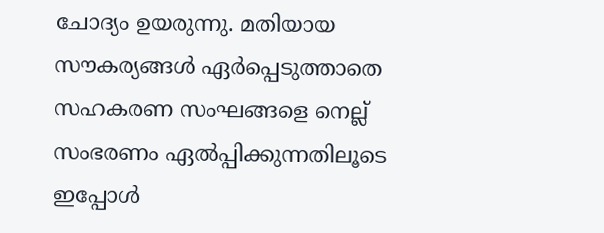ചോദ്യം ഉയരുന്നു. മതിയായ സൗകര്യങ്ങള്‍ ഏര്‍പ്പെടുത്താതെ സഹകരണ സംഘങ്ങളെ നെല്ല് സംഭരണം ഏല്‍പ്പിക്കുന്നതിലൂടെ ഇപ്പോള്‍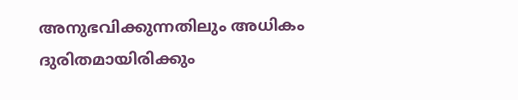അനുഭവിക്കുന്നതിലും അധികം ദുരിതമായിരിക്കും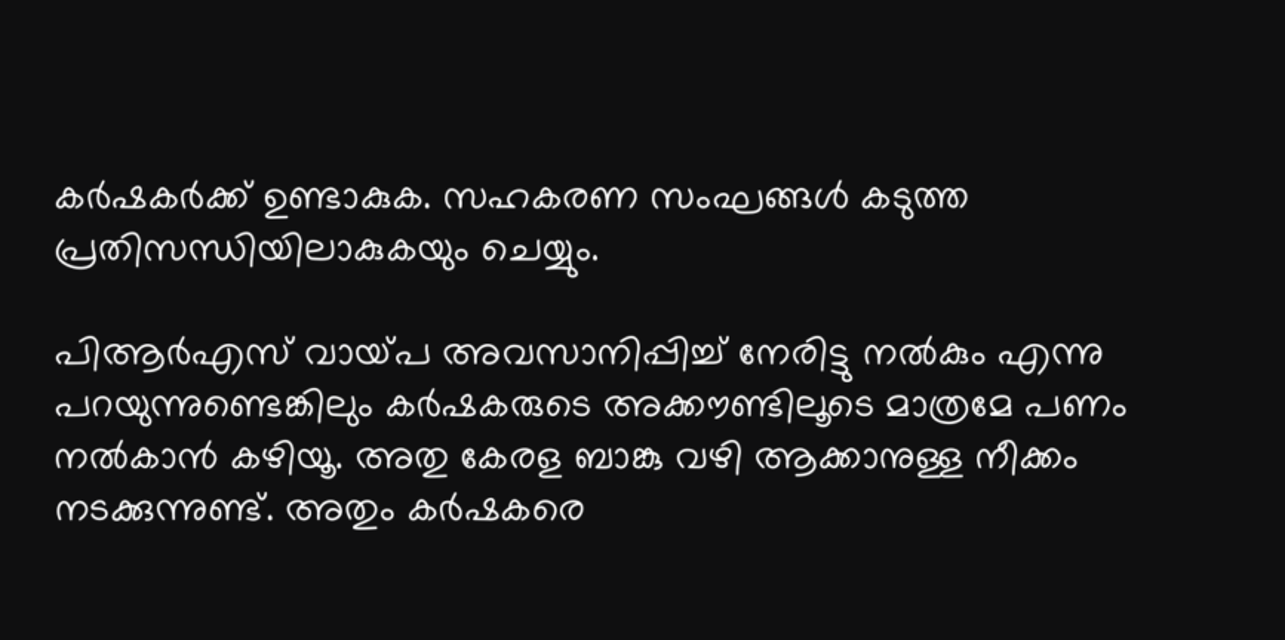കര്‍ഷകര്‍ക്ക് ഉണ്ടാകുക. സഹകരണ സംഘങ്ങള്‍ കടുത്ത പ്രതിസന്ധിയിലാകുകയും ചെയ്യും.

പിആര്‍എസ് വായ്‌പ അവസാനിപ്പിച്ച് നേരിട്ടു നല്‍കും എന്നു പറയുന്നുണ്ടെങ്കിലും കര്‍ഷകരുടെ അക്കൗണ്ടിലൂടെ മാത്രമേ പണം നല്‍കാന്‍ കഴിയൂ. അതു കേരള ബാങ്കു വഴി ആക്കാനുള്ള നീക്കം നടക്കുന്നുണ്ട്. അതും കര്‍ഷകരെ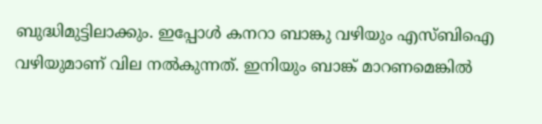ബുദ്ധിമുട്ടിലാക്കും. ഇപ്പോള്‍ കനറാ ബാങ്കു വഴിയും എസ്ബിഐ വഴിയുമാണ് വില നല്‍കുന്നത്. ഇനിയും ബാങ്ക് മാറണമെങ്കില്‍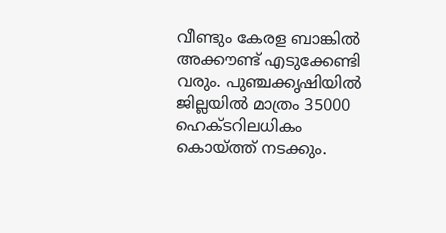വീണ്ടും കേരള ബാങ്കില്‍ അക്കൗണ്ട് എടുക്കേണ്ടി വരും. പുഞ്ചക്കൃഷിയില്‍ ജില്ലയില്‍ മാത്രം 35000 ഹെക്ടറിലധികം കൊയ്‌ത്ത് നടക്കും.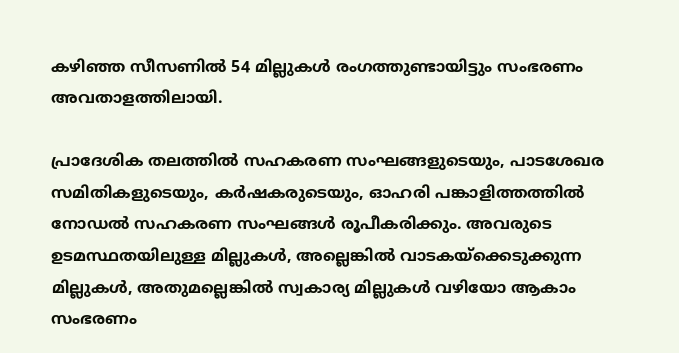കഴിഞ്ഞ സീസണില്‍ 54 മില്ലുകള്‍ രംഗത്തുണ്ടായിട്ടും സംഭരണം അവതാളത്തിലായി.

പ്രാദേശിക തലത്തില്‍ സഹകരണ സംഘങ്ങളുടെയും, പാടശേഖര സമിതികളുടെയും, കര്‍ഷകരുടെയും, ഓഹരി പങ്കാളിത്തത്തില്‍ നോഡല്‍ സഹകരണ സംഘങ്ങള്‍ രൂപീകരിക്കും. അവരുടെ ഉടമസ്ഥതയിലുള്ള മില്ലുകള്‍, അല്ലെങ്കില്‍ വാടകയ്‌ക്കെടുക്കുന്ന മില്ലുകള്‍, അതുമല്ലെങ്കില്‍ സ്വകാര്യ മില്ലുകള്‍ വഴിയോ ആകാം സംഭരണം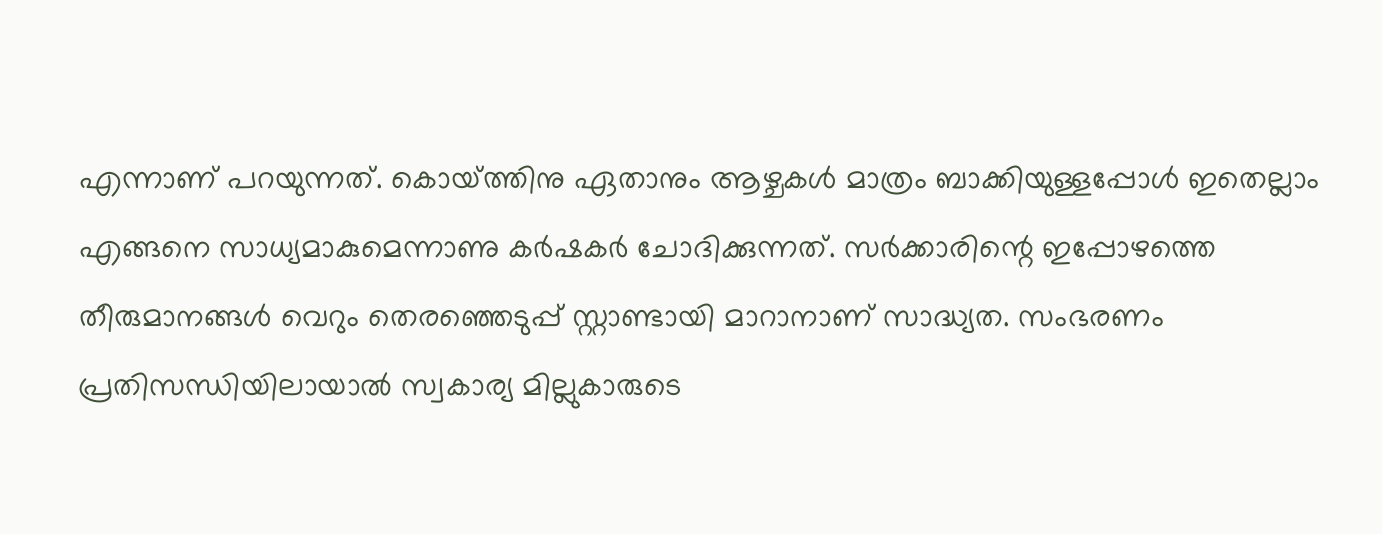എന്നാണ് പറയുന്നത്. കൊയ്‌ത്തിനു ഏതാനും ആഴ്ചകള്‍ മാത്രം ബാക്കിയുള്ളപ്പോള്‍ ഇതെല്ലാം എങ്ങനെ സാധ്യമാകുമെന്നാണു കര്‍ഷകര്‍ ചോദിക്കുന്നത്. സര്‍ക്കാരിന്റെ ഇപ്പോഴത്തെ തീരുമാനങ്ങള്‍ വെറും തെരഞ്ഞെടുപ്പ് സ്റ്റാണ്ടായി മാറാനാണ് സാദ്ധ്യത. സംഭരണം പ്രതിസന്ധിയിലായാല്‍ സ്വകാര്യ മില്ലുകാരുടെ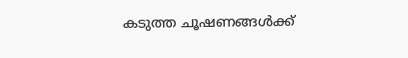കടുത്ത ചൂഷണങ്ങള്‍ക്ക്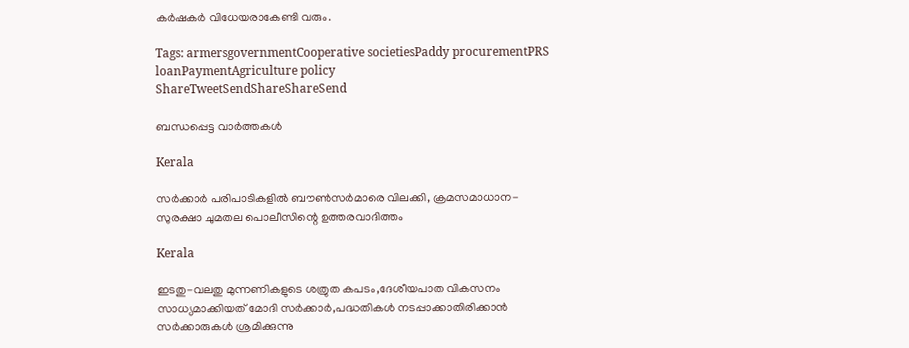കര്‍ഷകര്‍ വിധേയരാകേണ്ടി വരും.

Tags: armersgovernmentCooperative societiesPaddy procurementPRS loanPaymentAgriculture policy
ShareTweetSendShareShareSend

ബന്ധപ്പെട്ട വാര്‍ത്തകള്‍

Kerala

സര്‍ക്കാര്‍ പരിപാടികളില്‍ ബൗണ്‍സര്‍മാരെ വിലക്കി, ക്രമസമാധാന-സുരക്ഷാ ചുമതല പൊലീസിന്റെ ഉത്തരവാദിത്തം

Kerala

ഇടതു-വലതു മുന്നണികളുടെ ശത്രുത കപടം,ദേശീയപാത വികസനം സാധ്യമാക്കിയത് മോദി സര്‍ക്കാര്‍,പദ്ധതികള്‍ നടപ്പാക്കാതിരിക്കാന്‍ സര്‍ക്കാരുകള്‍ ശ്രമിക്കുന്നു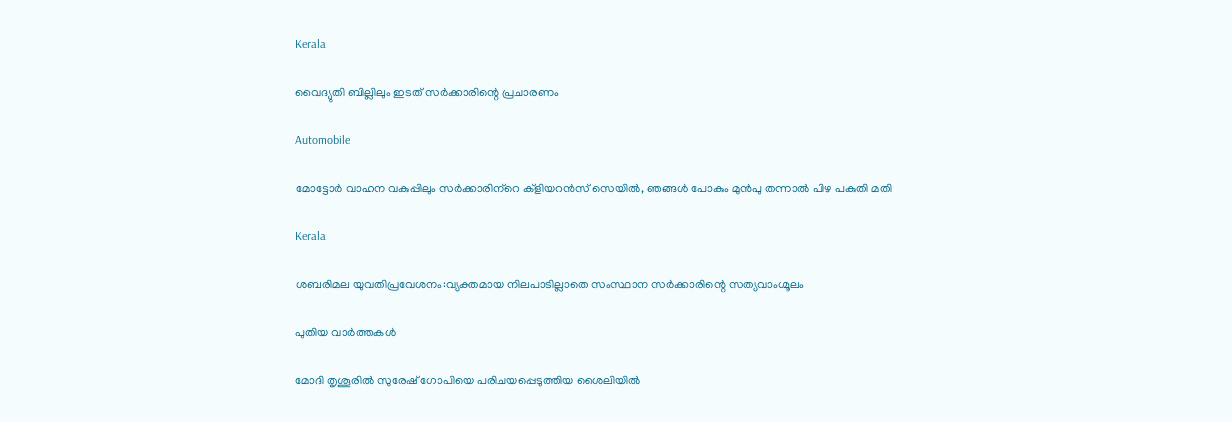Kerala

വൈദ്യുതി ബില്ലിലും ഇടത് സര്‍ക്കാരിന്റെ പ്രചാരണം

Automobile

മോട്ടോര്‍ വാഹന വകുപ്പിലും സര്‍ക്കാരിന്‌റെ ക്‌ളിയറന്‍സ് സെയില്‍, ഞങ്ങള്‍ പോകും മുന്‍പു തന്നാല്‍ പിഴ പകുതി മതി

Kerala

ശബരിമല യുവതിപ്രവേശനം:വ്യക്തമായ നിലപാടില്ലാതെ സംസ്ഥാന സര്‍ക്കാരിന്റെ സത്യവാംഗ്മൂലം

പുതിയ വാര്‍ത്തകള്‍

മോദി തൃശൂരില്‍ സുരേഷ് ഗോപിയെ പരിചയപ്പെടുത്തിയ ശൈലിയില്‍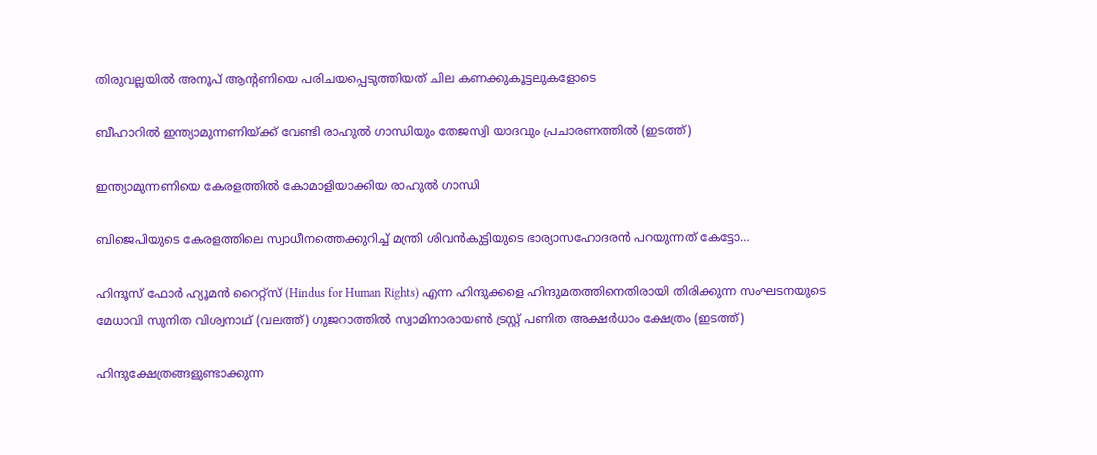തിരുവല്ലയില്‍ അനൂപ് ആന്‍റണിയെ പരിചയപ്പെടുത്തിയത് ചില കണക്കുകൂട്ടലുകളോടെ

ബീഹാറില്‍ ഇന്ത്യാമുന്നണിയ്ക്ക് വേണ്ടി രാഹുല്‍ ഗാന്ധിയും തേജസ്വി യാദവും പ്രചാരണത്തില്‍ (ഇടത്ത്)

ഇന്ത്യാമുന്നണിയെ കേരളത്തില്‍ കോമാളിയാക്കിയ രാഹുല്‍ ഗാന്ധി

ബിജെപിയുടെ കേരളത്തിലെ സ്വാധീനത്തെക്കുറിച്ച് മന്ത്രി ശിവന്‍കുട്ടിയുടെ ഭാര്യാസഹോദരന്‍ പറയുന്നത് കേട്ടോ…

ഹിന്ദൂസ് ഫോര്‍ ഹ്യൂമന്‍ റൈറ്റ്സ് (Hindus for Human Rights) എന്ന ഹിന്ദുക്കളെ ഹിന്ദുമതത്തിനെതിരായി തിരിക്കുന്ന സംഘടനയുടെ മേധാവി സുനിത വിശ്വനാഥ് (വലത്ത്) ഗുജറാത്തില്‍ സ്വാമിനാരായണ്‍ ട്രസ്റ്റ് പണിത അക്ഷര്‍ധാം ക്ഷേത്രം (ഇടത്ത്)

ഹിന്ദുക്ഷേത്രങ്ങളുണ്ടാക്കുന്ന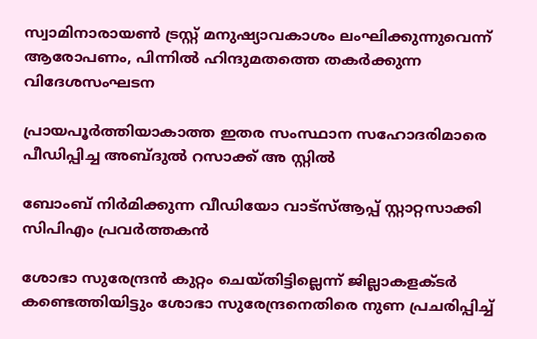സ്വാമിനാരായണ്‍ ട്രസ്റ്റ് മനുഷ്യാവകാശം ലംഘിക്കുന്നുവെന്ന് ആരോപണം, പിന്നില്‍ ഹിന്ദുമതത്തെ തകര്‍ക്കുന്ന വിദേശസംഘടന

പ്രായപൂര്‍ത്തിയാകാത്ത ഇതര സംസ്ഥാന സഹോദരിമാരെ പീഡിപ്പിച്ച അബ്ദുല്‍ റസാക്ക് അ സ്റ്റില്‍

ബോംബ് നിര്‍മിക്കുന്ന വീഡിയോ വാട്‌സ്ആപ്പ് സ്റ്റാറ്റസാക്കി സിപിഎം പ്രവര്‍ത്തകന്‍

ശോഭാ സുരേന്ദ്രന്‍ കുറ്റം ചെയ്തിട്ടില്ലെന്ന് ജില്ലാകളക്ടര്‍ കണ്ടെത്തിയിട്ടും ശോഭാ സുരേന്ദ്രനെതിരെ നുണ പ്രചരിപ്പിച്ച്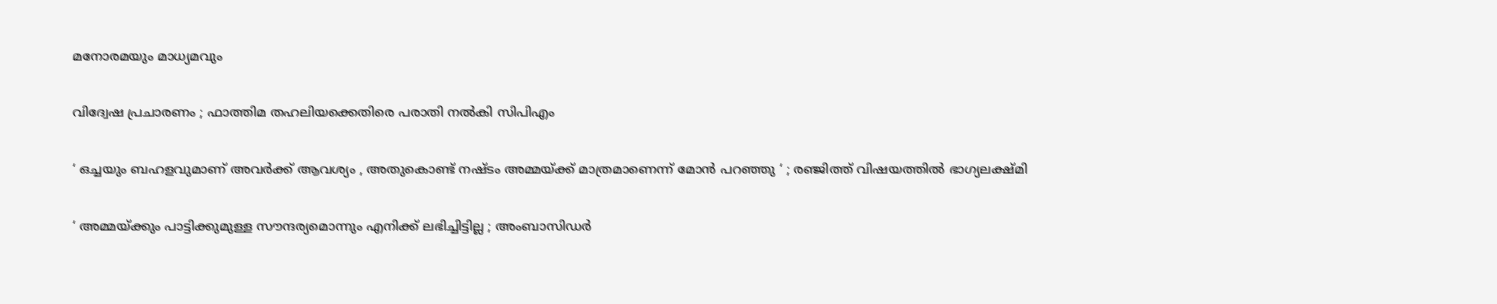മനോരമയും മാധ്യമവും

വിദ്വേഷ പ്രചാരണം ; ഫാത്തിമ തഹലിയക്കെതിരെ പരാതി നല്‍കി സിപിഎം

‘ ഒച്ചയും ബഹളവുമാണ് അവർക്ക് ആവശ്യം , അതുകൊണ്ട് നഷ്ടം അമ്മയ്‌ക്ക് മാത്രമാണെന്ന് മോൻ പറഞ്ഞു ‘ ; രഞ്ജിത്ത് വിഷയത്തിൽ ഭാഗ്യലക്ഷ്മി

‘ അമ്മയ്‌ക്കും പാട്ടിക്കുമുള്ള സൗന്ദര്യമൊന്നും എനിക്ക് ലഭിച്ചിട്ടില്ല ; അംബാസിഡർ‌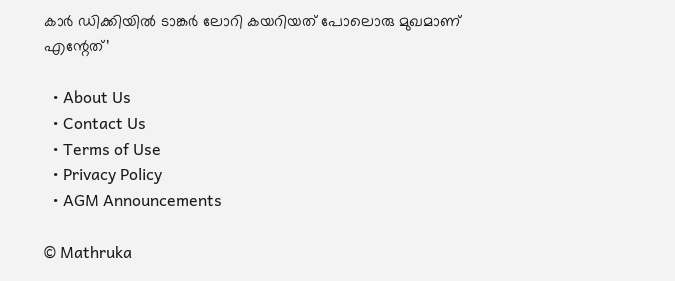കാർ ഡിക്കിയിൽ ടാങ്കർ ലോറി കയറിയത് പോലൊരു മുഖമാണ് എന്റേത്’

  • About Us
  • Contact Us
  • Terms of Use
  • Privacy Policy
  • AGM Announcements

© Mathruka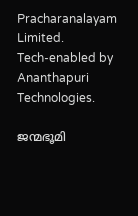Pracharanalayam Limited.
Tech-enabled by Ananthapuri Technologies.

ജന്മഭൂമി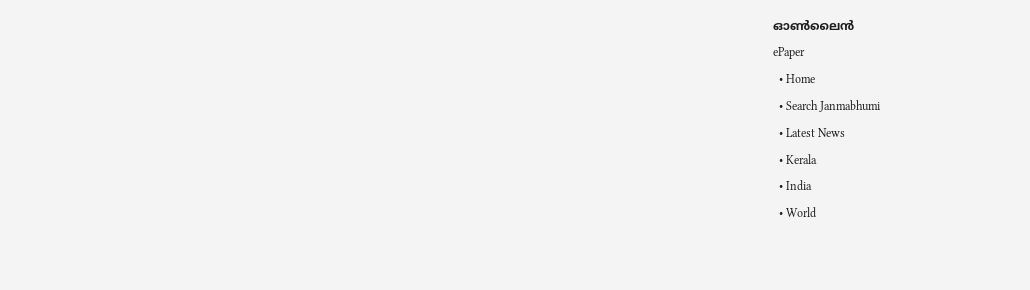ഓണ്‍ലൈന്‍
ePaper
  • Home
  • Search Janmabhumi
  • Latest News
  • Kerala
  • India
  • World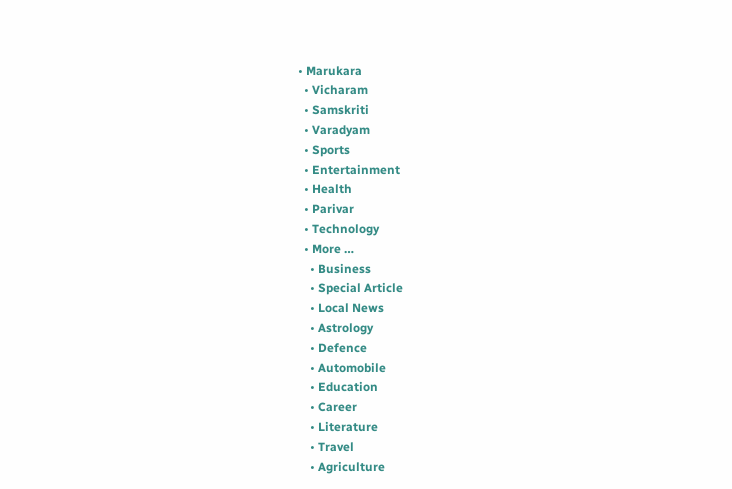• Marukara
  • Vicharam
  • Samskriti
  • Varadyam
  • Sports
  • Entertainment
  • Health
  • Parivar
  • Technology
  • More …
    • Business
    • Special Article
    • Local News
    • Astrology
    • Defence
    • Automobile
    • Education
    • Career
    • Literature
    • Travel
    • Agriculture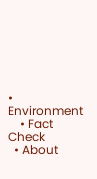• Environment
    • Fact Check
  • About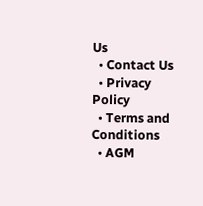Us
  • Contact Us
  • Privacy Policy
  • Terms and Conditions
  • AGM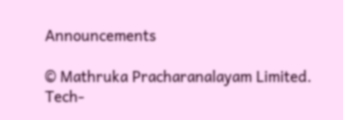Announcements

© Mathruka Pracharanalayam Limited.
Tech-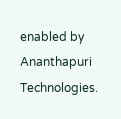enabled by Ananthapuri Technologies.